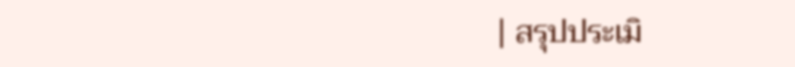| สรุปประเมิ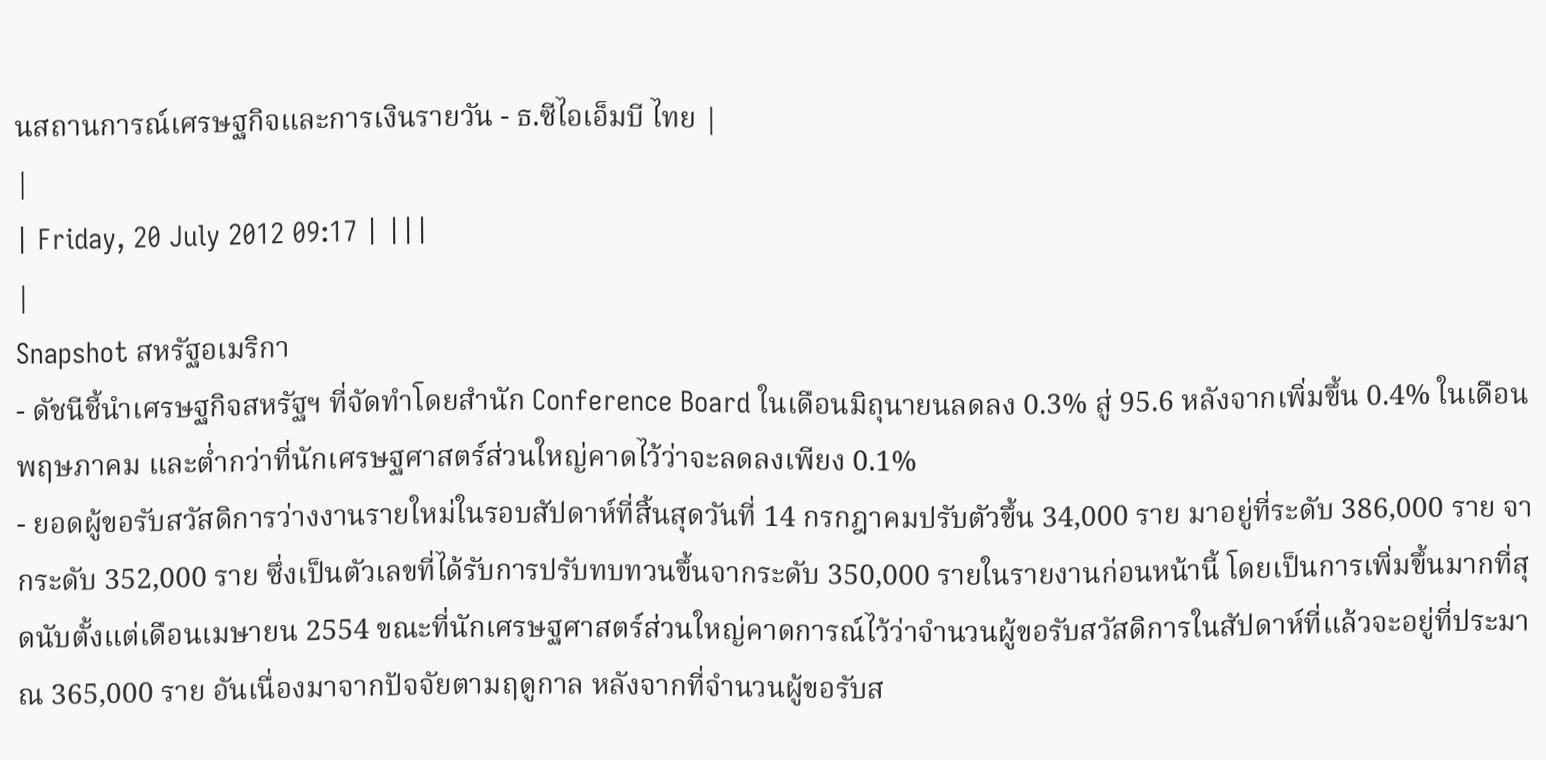นสถานการณ์เศรษฐกิจและการเงินรายวัน - ธ.ซีไอเอ็มบี ไทย |
|
| Friday, 20 July 2012 09:17 | |||
|
Snapshot สหรัฐอเมริกา
- ดัชนีชี้นำเศรษฐกิจสหรัฐฯ ที่จัดทำโดยสำนัก Conference Board ในเดือนมิถุนายนลดลง 0.3% สู่ 95.6 หลังจากเพิ่มขึ้น 0.4% ในเดือนพฤษภาคม และต่ำกว่าที่นักเศรษฐศาสตร์ส่วนใหญ่คาดไว้ว่าจะลดลงเพียง 0.1%
- ยอดผู้ขอรับสวัสดิการว่างงานรายใหม่ในรอบสัปดาห์ที่สิ้นสุดวันที่ 14 กรกฎาคมปรับตัวขึ้น 34,000 ราย มาอยู่ที่ระดับ 386,000 ราย จากระดับ 352,000 ราย ซึ่งเป็นตัวเลขที่ได้รับการปรับทบทวนขึ้นจากระดับ 350,000 รายในรายงานก่อนหน้านี้ โดยเป็นการเพิ่มขึ้นมากที่สุดนับตั้งแต่เดือนเมษายน 2554 ขณะที่นักเศรษฐศาสตร์ส่วนใหญ่คาดการณ์ไว้ว่าจำนวนผู้ขอรับสวัสดิการในสัปดาห์ที่แล้วจะอยู่ที่ประมาณ 365,000 ราย อันเนื่องมาจากปัจจัยตามฤดูกาล หลังจากที่จำนวนผู้ขอรับส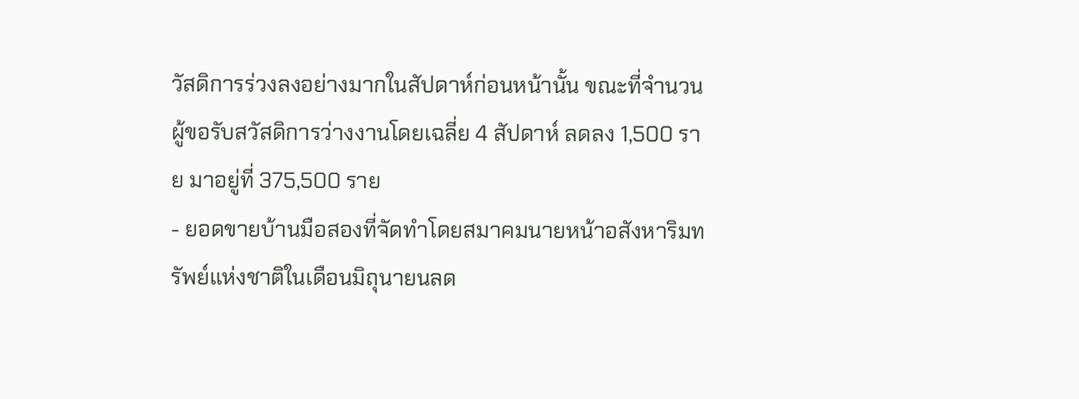วัสดิการร่วงลงอย่างมากในสัปดาห์ก่อนหน้านั้น ขณะที่จำนวนผู้ขอรับสวัสดิการว่างงานโดยเฉลี่ย 4 สัปดาห์ ลดลง 1,500 ราย มาอยู่ที่ 375,500 ราย
- ยอดขายบ้านมือสองที่จัดทำโดยสมาคมนายหน้าอสังหาริมทรัพย์แห่งชาติในเดือนมิถุนายนลด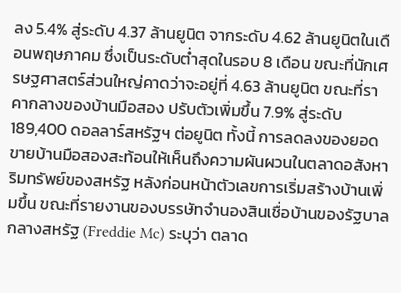ลง 5.4% สู่ระดับ 4.37 ล้านยูนิต จากระดับ 4.62 ล้านยูนิตในเดือนพฤษภาคม ซึ่งเป็นระดับต่ำสุดในรอบ 8 เดือน ขณะที่นักเศรษฐศาสตร์ส่วนใหญ่คาดว่าจะอยู่ที่ 4.63 ล้านยูนิต ขณะที่ราคากลางของบ้านมือสอง ปรับตัวเพิ่มขึ้น 7.9% สู่ระดับ 189,400 ดอลลาร์สหรัฐฯ ต่อยูนิต ทั้งนี้ การลดลงของยอดขายบ้านมือสองสะท้อนให้เห็นถึงความผันผวนในตลาดอสังหาริมทรัพย์ของสหรัฐ หลังก่อนหน้าตัวเลขการเริ่มสร้างบ้านเพิ่มขึ้น ขณะที่รายงานของบรรษัทจำนองสินเชื่อบ้านของรัฐบาลกลางสหรัฐ (Freddie Mc) ระบุว่า ตลาด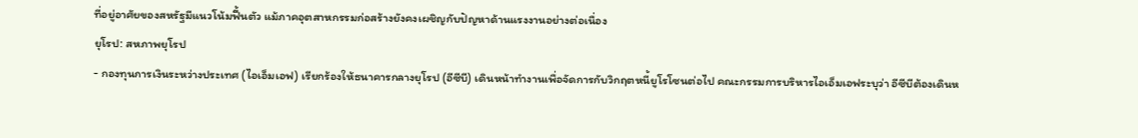ที่อยู่อาศัยของสหรัฐมีแนวโน้มฟื้นตัว แม้ภาคอุตสาหกรรมก่อสร้างยังคงเผชิญกับปัญหาด้านแรงงานอย่างต่อเนื่อง
ยุโรป: สหภาพยุโรป
- กองทุนการเงินระหว่างประเทศ (ไอเอ็มเอฟ) เรียกร้องให้ธนาคารกลางยุโรป (อีซีบี) เดินหน้าทำงานเพื่อจัดการกับวิกฤตหนี้ยูโรโซนต่อไป คณะกรรมการบริหารไอเอ็มเอฟระบุว่า อีซีบีต้องเดินห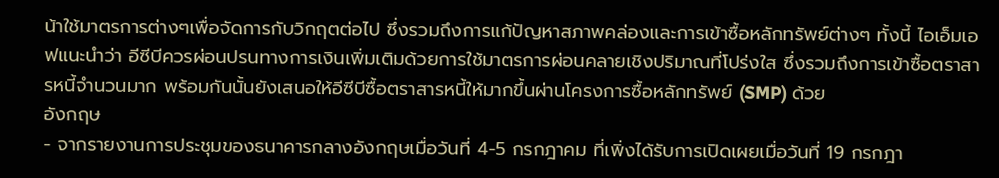น้าใช้มาตรการต่างๆเพื่อจัดการกับวิกฤตต่อไป ซึ่งรวมถึงการแก้ปัญหาสภาพคล่องและการเข้าซื้อหลักทรัพย์ต่างๆ ทั้งนี้ ไอเอ็มเอฟแนะนำว่า อีซีบีควรผ่อนปรนทางการเงินเพิ่มเติมด้วยการใช้มาตรการผ่อนคลายเชิงปริมาณที่โปร่งใส ซึ่งรวมถึงการเข้าซื้อตราสารหนี้จำนวนมาก พร้อมกันนั้นยังเสนอให้อีซีบีซื้อตราสารหนี้ให้มากขึ้นผ่านโครงการซื้อหลักทรัพย์ (SMP) ด้วย
อังกฤษ
- จากรายงานการประชุมของธนาคารกลางอังกฤษเมื่อวันที่ 4-5 กรกฎาคม ที่เพิ่งได้รับการเปิดเผยเมื่อวันที่ 19 กรกฎา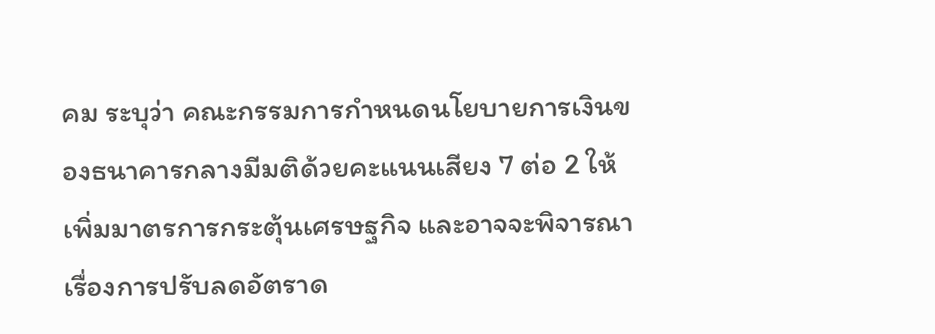คม ระบุว่า คณะกรรมการกำหนดนโยบายการเงินของธนาคารกลางมีมติด้วยคะแนนเสียง 7 ต่อ 2 ให้เพิ่มมาตรการกระตุ้นเศรษฐกิจ และอาจจะพิจารณาเรื่องการปรับลดอัตราด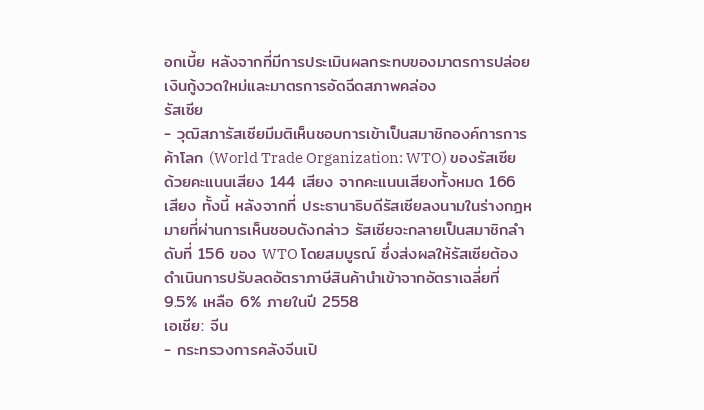อกเบี้ย หลังจากที่มีการประเมินผลกระทบของมาตรการปล่อยเงินกู้งวดใหม่และมาตรการอัดฉีดสภาพคล่อง
รัสเซีย
- วุฒิสภารัสเซียมีมติเห็นชอบการเข้าเป็นสมาชิกองค์การการค้าโลก (World Trade Organization: WTO) ของรัสเซีย ด้วยคะแนนเสียง 144 เสียง จากคะแนนเสียงทั้งหมด 166 เสียง ทั้งนี้ หลังจากที่ ประธานาธิบดีรัสเซียลงนามในร่างกฎหมายที่ผ่านการเห็นชอบดังกล่าว รัสเซียจะกลายเป็นสมาชิกลำดับที่ 156 ของ WTO โดยสมบูรณ์ ซึ่งส่งผลให้รัสเซียต้องดำเนินการปรับลดอัตราภาษีสินค้านำเข้าจากอัตราเฉลี่ยที่ 9.5% เหลือ 6% ภายในปี 2558
เอเชีย: จีน
- กระทรวงการคลังจีนเปิ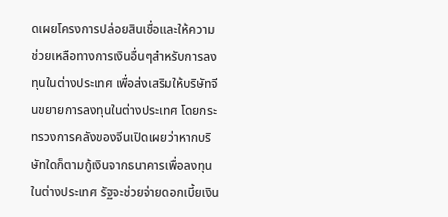ดเผยโครงการปล่อยสินเชื่อและให้ความช่วยเหลือทางการเงินอื่นๆสำหรับการลงทุนในต่างประเทศ เพื่อส่งเสริมให้บริษัทจีนขยายการลงทุนในต่างประเทศ โดยกระทรวงการคลังของจีนเปิดเผยว่าหากบริษัทใดก็ตามกู้เงินจากธนาคารเพื่อลงทุนในต่างประเทศ รัฐจะช่วยจ่ายดอกเบี้ยเงิน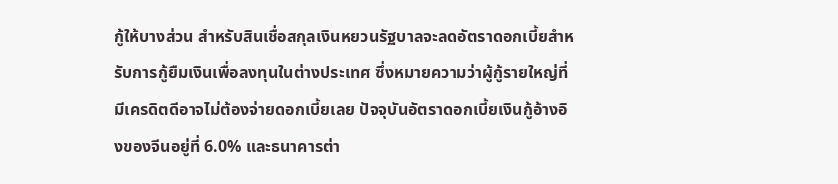กู้ให้บางส่วน สำหรับสินเชื่อสกุลเงินหยวนรัฐบาลจะลดอัตราดอกเบี้ยสำหรับการกู้ยืมเงินเพื่อลงทุนในต่างประเทศ ซึ่งหมายความว่าผู้กู้รายใหญ่ที่มีเครดิตดีอาจไม่ต้องจ่ายดอกเบี้ยเลย ปัจจุบันอัตราดอกเบี้ยเงินกู้อ้างอิงของจีนอยู่ที่ 6.0% และธนาคารต่า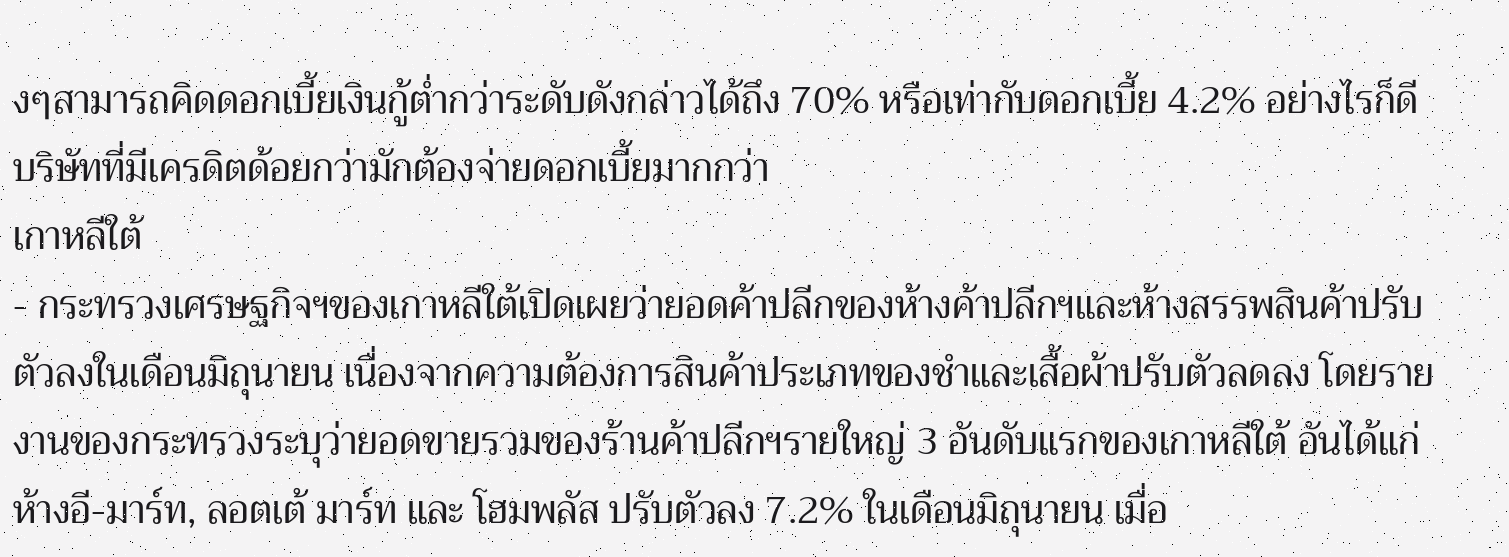งๆสามารถคิดดอกเบี้ยเงินกู้ต่ำกว่าระดับดังกล่าวได้ถึง 70% หรือเท่ากับดอกเบี้ย 4.2% อย่างไรก็ดีบริษัทที่มีเครดิตด้อยกว่ามักต้องจ่ายดอกเบี้ยมากกว่า
เกาหลีใต้
- กระทรวงเศรษฐกิจฯของเกาหลีใต้เปิดเผยว่ายอดค้าปลีกของห้างค้าปลีกฯและห้างสรรพสินค้าปรับตัวลงในเดือนมิถุนายน เนื่องจากความต้องการสินค้าประเภทของชำและเสื้อผ้าปรับตัวลดลง โดยรายงานของกระทรวงระบุว่ายอดขายรวมของร้านค้าปลีกฯรายใหญ่ 3 อันดับแรกของเกาหลีใต้ อันได้แก่ ห้างอี-มาร์ท, ลอตเต้ มาร์ท และ โฮมพลัส ปรับตัวลง 7.2% ในเดือนมิถุนายน เมื่อ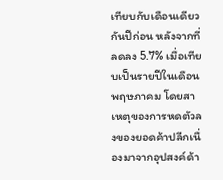เทียบกับเดือนเดียวกันปีก่อน หลังจากที่ลดลง 5.7% เมื่อเทียบเป็นรายปีในเดือนพฤษภาคม โดยสาเหตุของการหดตัวลงของยอดค้าปลีกเนื่องมาจากอุปสงค์ด้า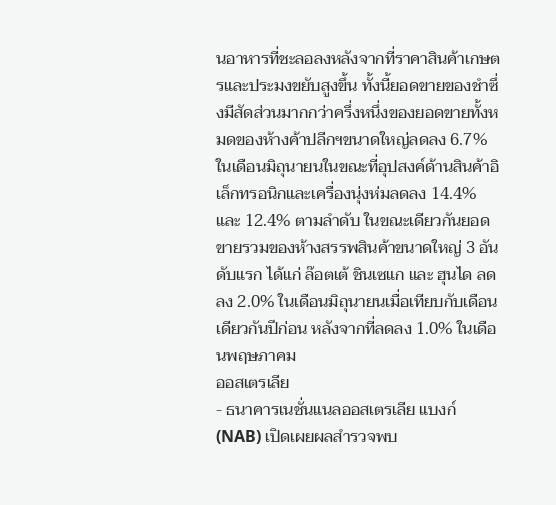นอาหารที่ชะลอลงหลังจากที่ราคาสินค้าเกษตรและประมงขยับสูงขึ้น ทั้งนี้ยอดขายของชำซึ่งมีสัดส่วนมากกว่าครึ่งหนึ่งของยอดขายทั้งหมดของห้างค้าปลีกฯขนาดใหญ่ลดลง 6.7% ในเดือนมิถุนายนในขณะที่อุปสงค์ด้านสินค้าอิเล็กทรอนิกและเครื่องนุ่งห่มลดลง 14.4% และ 12.4% ตามลำดับ ในขณะเดียวกันยอดขายรวมของห้างสรรพสินค้าขนาดใหญ่ 3 อันดับแรก ได้แก่ ล๊อตเต้ ชินเซแก และ ฮุนได ลดลง 2.0% ในเดือนมิถุนายนเมื่อเทียบกับเดือนเดียวกันปีก่อน หลังจากที่ลดลง 1.0% ในเดือนพฤษภาคม
ออสเตรเลีย
- ธนาคารเนชั่นแนลออสเตรเลีย แบงก์ (NAB) เปิดเผยผลสำรวจพบ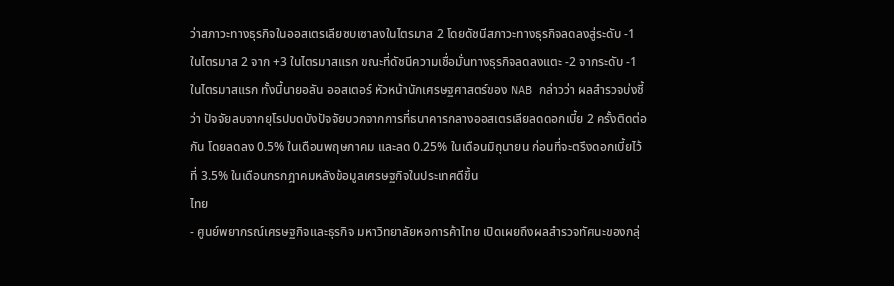ว่าสภาวะทางธุรกิจในออสเตรเลียซบเซาลงในไตรมาส 2 โดยดัชนีสภาวะทางธุรกิจลดลงสู่ระดับ -1 ในไตรมาส 2 จาก +3 ในไตรมาสแรก ขณะที่ดัชนีความเชื่อมั่นทางธุรกิจลดลงแตะ -2 จากระดับ -1 ในไตรมาสแรก ทั้งนี้นายอลัน ออสเตอร์ หัวหน้านักเศรษฐศาสตร์ของ NAB กล่าวว่า ผลสำรวจบ่งชี้ว่า ปัจจัยลบจากยุโรปบดบังปัจจัยบวกจากการที่ธนาคารกลางออสเตรเลียลดดอกเบี้ย 2 ครั้งติดต่อกัน โดยลดลง 0.5% ในเดือนพฤษภาคม และลด 0.25% ในเดือนมิถุนายน ก่อนที่จะตรึงดอกเบี้ยไว้ที่ 3.5% ในเดือนกรกฎาคมหลังข้อมูลเศรษฐกิจในประเทศดีขึ้น
ไทย
- ศูนย์พยากรณ์เศรษฐกิจและธุรกิจ มหาวิทยาลัยหอการค้าไทย เปิดเผยถึงผลสำรวจทัศนะของกลุ่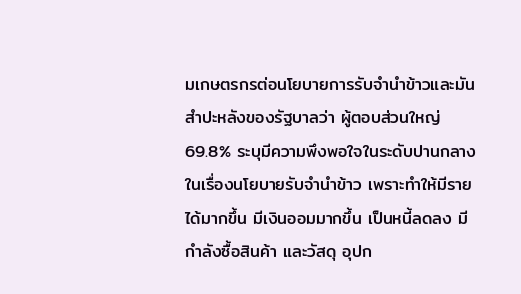มเกษตรกรต่อนโยบายการรับจำนำข้าวและมันสำปะหลังของรัฐบาลว่า ผู้ตอบส่วนใหญ่ 69.8% ระบุมีความพึงพอใจในระดับปานกลางในเรื่องนโยบายรับจำนำข้าว เพราะทำให้มีรายได้มากขึ้น มีเงินออมมากขึ้น เป็นหนี้ลดลง มีกำลังซื้อสินค้า และวัสดุ อุปก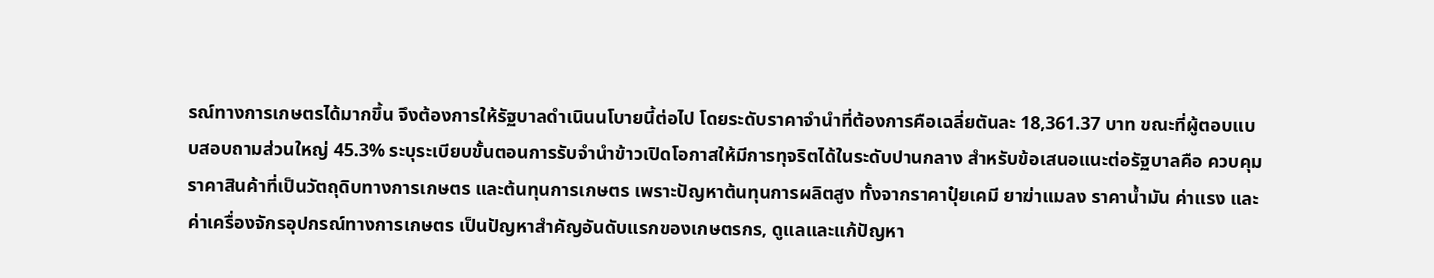รณ์ทางการเกษตรได้มากขึ้น จึงต้องการให้รัฐบาลดำเนินนโบายนี้ต่อไป โดยระดับราคาจำนำที่ต้องการคือเฉลี่ยตันละ 18,361.37 บาท ขณะที่ผู้ตอบแบบสอบถามส่วนใหญ่ 45.3% ระบุระเบียบขั้นตอนการรับจำนำข้าวเปิดโอกาสให้มีการทุจริตได้ในระดับปานกลาง สำหรับข้อเสนอแนะต่อรัฐบาลคือ ควบคุมราคาสินค้าที่เป็นวัตถุดิบทางการเกษตร และต้นทุนการเกษตร เพราะปัญหาต้นทุนการผลิตสูง ทั้งจากราคาปุ๋ยเคมี ยาฆ่าแมลง ราคาน้ำมัน ค่าแรง และค่าเครื่องจักรอุปกรณ์ทางการเกษตร เป็นปัญหาสำคัญอันดับแรกของเกษตรกร, ดูแลและแก้ปัญหา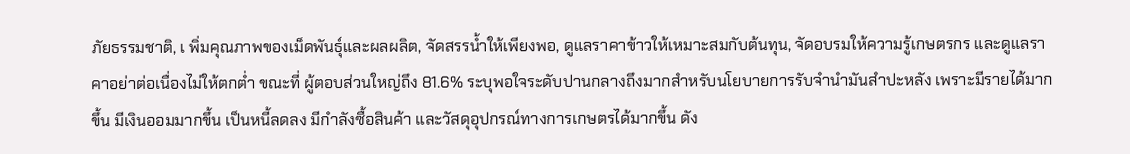ภัยธรรมชาติ, เ พิ่มคุณภาพของเม็ดพันธุ์และผลผลิต, จัดสรรน้ำให้เพียงพอ, ดูแลราคาข้าวให้เหมาะสมกับต้นทุน, จัดอบรมให้ความรู้เกษตรกร และดูแลราคาอย่าต่อเนื่องไม่ให้ตกต่ำ ขณะที่ ผู้ตอบส่วนใหญ่ถึง 81.6% ระบุพอใจระดับปานกลางถึงมากสำหรับนโยบายการรับจำนำมันสำปะหลัง เพราะมีรายได้มากขึ้น มีเงินออมมากขึ้น เป็นหนี้ลดลง มีกำลังซื้อสินค้า และวัสดุอุปกรณ์ทางการเกษตรได้มากขึ้น ดัง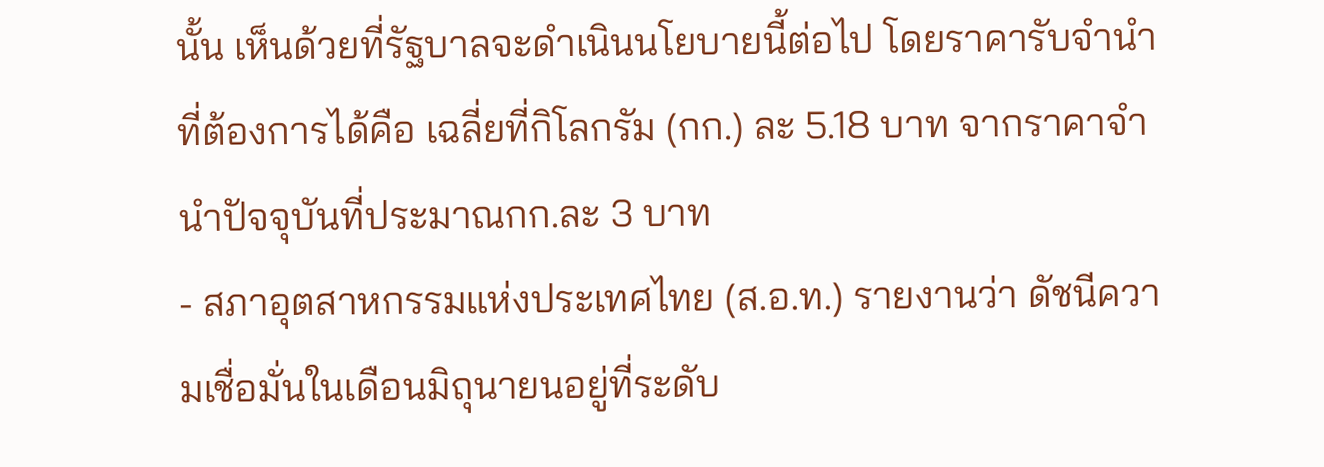นั้น เห็นด้วยที่รัฐบาลจะดำเนินนโยบายนี้ต่อไป โดยราคารับจำนำที่ต้องการได้คือ เฉลี่ยที่กิโลกรัม (กก.) ละ 5.18 บาท จากราคาจำนำปัจจุบันที่ประมาณกก.ละ 3 บาท
- สภาอุตสาหกรรมแห่งประเทศไทย (ส.อ.ท.) รายงานว่า ดัชนีความเชื่อมั่นในเดือนมิถุนายนอยู่ที่ระดับ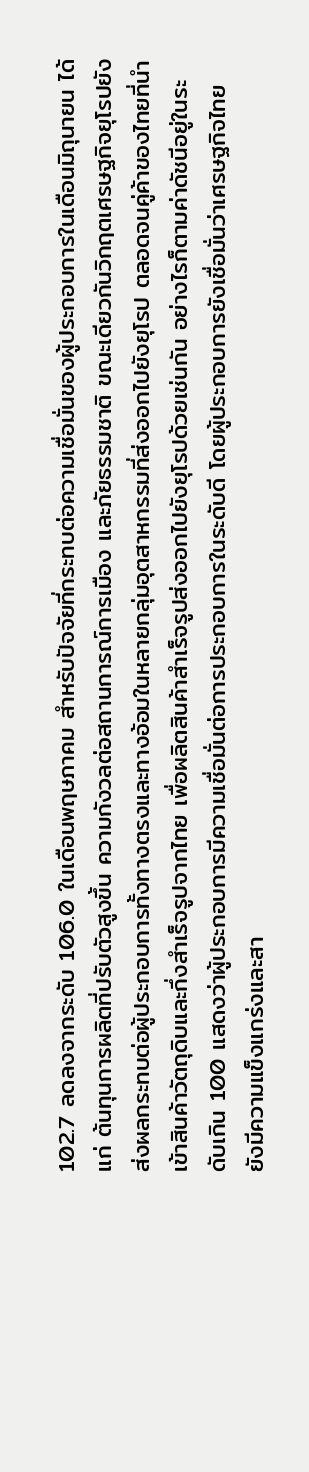102.7 ลดลงจากระดับ 106.0 ในเดือนพฤษภาคม สำหรับปัจจัยที่กระทบต่อความเชื่อมั่นของผู้ประกอบการในเดือนมิถุนายน ได้แก่ ต้นทุนการผลิตที่ปรับตัวสูงขึ้น ความกังวลต่อสถานการณ์การเมือง และภัยธรรมชาติ ขณะเดียวกันวิกฤตเศรษฐกิจยุโรปยังส่งผลกระทบต่อผู้ประกอบการทั้งทางตรงและทางอ้อมในหลายกลุ่มอุตสาหกรรมที่ส่งออกไปยังยุโรป ตลอดจนคู่ค้าของไทยที่นำเข้าสินค้าวัตถุดิบและกึ่งสำเร็จรูปจากไทย เพื่อผลิตสินค้าสำเร็จรูปส่งออกไปยังยุโรปด้วยเช่นกัน อย่างไรก็ตามค่าดัชนีอยู่ในระดับเกิน 100 แสดงว่าผู้ประกอบการมีความเชื่อมั่นต่อการประกอบการในระดับดี โดยผู้ประกอบการยังเชื่อมั่นว่าเศรษฐกิจไทยยังมีความแข็งแกร่งและสา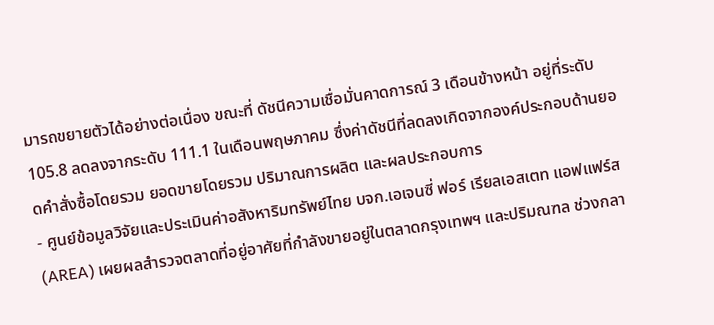มารถขยายตัวได้อย่างต่อเนื่อง ขณะที่ ดัชนีความเชื่อมั่นคาดการณ์ 3 เดือนข้างหน้า อยู่ที่ระดับ 105.8 ลดลงจากระดับ 111.1 ในเดือนพฤษภาคม ซึ่งค่าดัชนีที่ลดลงเกิดจากองค์ประกอบด้านยอดคำสั่งซื้อโดยรวม ยอดขายโดยรวม ปริมาณการผลิต และผลประกอบการ
- ศูนย์ข้อมูลวิจัยและประเมินค่าอสังหาริมทรัพย์ไทย บจก.เอเจนซี่ ฟอร์ เรียลเอสเตท แอฟแฟร์ส(AREA) เผยผลสำรวจตลาดที่อยู่อาศัยที่กำลังขายอยู่ในตลาดกรุงเทพฯ และปริมณฑล ช่วงกลา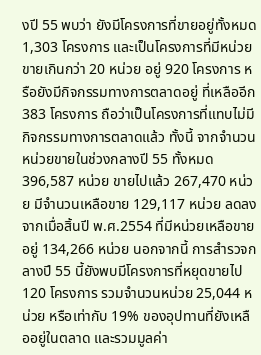งปี 55 พบว่า ยังมีโครงการที่ขายอยู่ทั้งหมด 1,303 โครงการ และเป็นโครงการที่มีหน่วยขายเกินกว่า 20 หน่วย อยู่ 920 โครงการ หรือยังมีกิจกรรมทางการตลาดอยู่ ที่เหลืออีก 383 โครงการ ถือว่าเป็นโครงการที่แทบไม่มีกิจกรรมทางการตลาดแล้ว ทั้งนี้ จากจำนวนหน่วยขายในช่วงกลางปี 55 ทั้งหมด 396,587 หน่วย ขายไปแล้ว 267,470 หน่วย มีจำนวนเหลือขาย 129,117 หน่วย ลดลงจากเมื่อสิ้นปี พ.ศ.2554 ที่มีหน่วยเหลือขายอยู่ 134,266 หน่วย นอกจากนี้ การสำรวจกลางปี 55 นี้ยังพบมีโครงการที่หยุดขายไป 120 โครงการ รวมจำนวนหน่วย 25,044 หน่วย หรือเท่ากับ 19% ของอุปทานที่ยังเหลืออยู่ในตลาด และรวมมูลค่า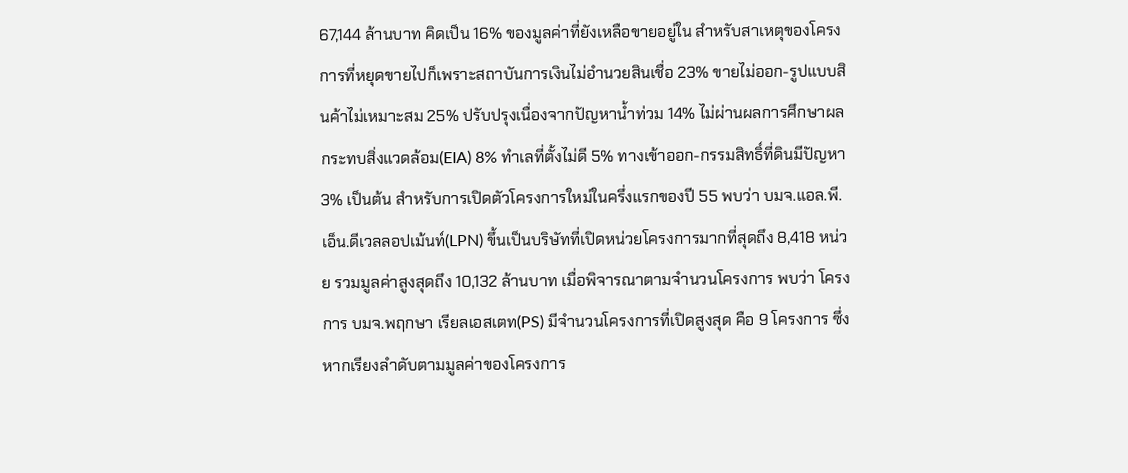67,144 ล้านบาท คิดเป็น 16% ของมูลค่าที่ยังเหลือขายอยู่ใน สำหรับสาเหตุของโครงการที่หยุดขายไปก็เพราะสถาบันการเงินไม่อำนวยสินเชื่อ 23% ขายไม่ออก-รูปแบบสินค้าไม่เหมาะสม 25% ปรับปรุงเนื่องจากปัญหาน้ำท่วม 14% ไม่ผ่านผลการศึกษาผลกระทบสิ่งแวดล้อม(EIA) 8% ทำเลที่ตั้งไม่ดี 5% ทางเข้าออก-กรรมสิทธิ์ที่ดินมีปัญหา 3% เป็นต้น สำหรับการเปิดตัวโครงการใหม่ในครึ่งแรกของปี 55 พบว่า บมจ.แอล.พี.เอ็น.ดีเวลลอปเม้นท์(LPN) ขึ้นเป็นบริษัทที่เปิดหน่วยโครงการมากที่สุดถึง 8,418 หน่วย รวมมูลค่าสูงสุดถึง 10,132 ล้านบาท เมื่อพิจารณาตามจำนวนโครงการ พบว่า โครงการ บมจ.พฤกษา เรียลเอสเตท(PS) มีจำนวนโครงการที่เปิดสูงสุด คือ 9 โครงการ ซึ่งหากเรียงลำดับตามมูลค่าของโครงการ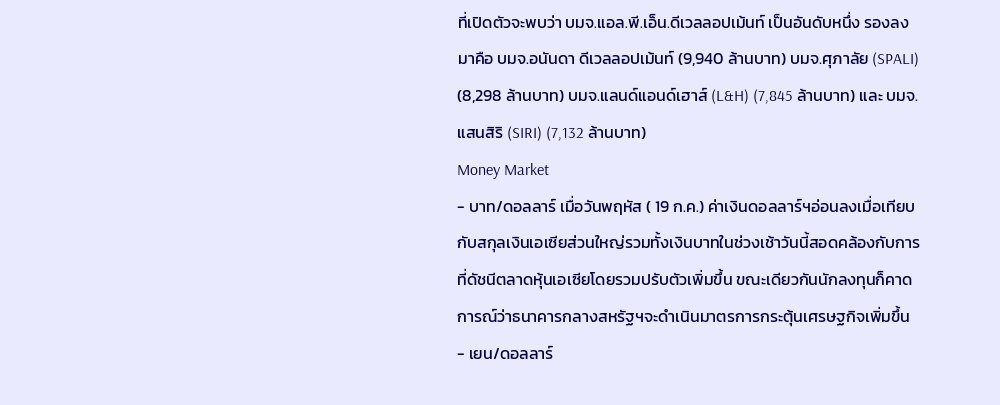ที่เปิดตัวจะพบว่า บมจ.แอล.พี.เอ็น.ดีเวลลอปเม้นท์ เป็นอันดับหนึ่ง รองลงมาคือ บมจ.อนันดา ดีเวลลอปเม้นท์ (9,940 ล้านบาท) บมจ.ศุภาลัย (SPALI) (8,298 ล้านบาท) บมจ.แลนด์แอนด์เฮาส์ (L&H) (7,845 ล้านบาท) และ บมจ.แสนสิริ (SIRI) (7,132 ล้านบาท)
Money Market
- บาท/ดอลลาร์ เมื่อวันพฤหัส ( 19 ก.ค.) ค่าเงินดอลลาร์ฯอ่อนลงเมื่อเทียบกับสกุลเงินเอเซียส่วนใหญ่รวมทั้งเงินบาทในช่วงเช้าวันนี้สอดคล้องกับการที่ดัชนีตลาดหุ้นเอเซียโดยรวมปรับตัวเพิ่มขึ้น ขณะเดียวกันนักลงทุนก็คาดการณ์ว่าธนาคารกลางสหรัฐฯจะดำเนินมาตรการกระตุ้นเศรษฐกิจเพิ่มขึ้น
- เยน/ดอลลาร์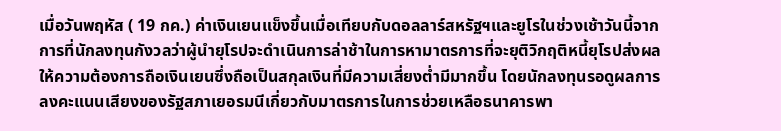เมื่อวันพฤหัส ( 19 กค.) ค่าเงินเยนแข็งขึ้นเมื่อเทียบกับดอลลาร์สหรัฐฯและยูโรในช่วงเช้าวันนี้จากการที่นักลงทุนกังวลว่าผู้นำยุโรปจะดำเนินการล่าช้าในการหามาตรการที่จะยุติวิกฤติหนี้ยุโรปส่งผลให้ความต้องการถือเงินเยนซึ่งถือเป็นสกุลเงินที่มีความเสี่ยงต่ำมีมากขึ้น โดยนักลงทุนรอดูผลการลงคะแนนเสียงของรัฐสภาเยอรมนีเกี่ยวกับมาตรการในการช่วยเหลือธนาคารพา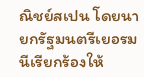ณิชย์สเปน โดยนายกรัฐมนตรีเยอรมนีเรียกร้องให้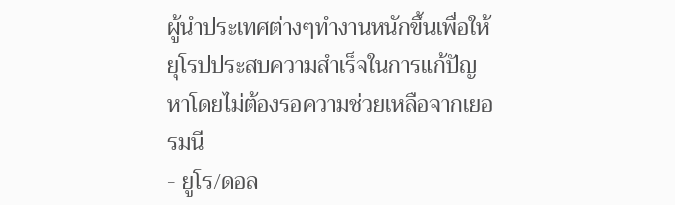ผู้นำประเทศต่างๆทำงานหนักขึ้นเพื่อให้ยุโรปประสบความสำเร็จในการแก้ปัญหาโดยไม่ต้องรอความช่วยเหลือจากเยอรมนี
- ยูโร/ดอล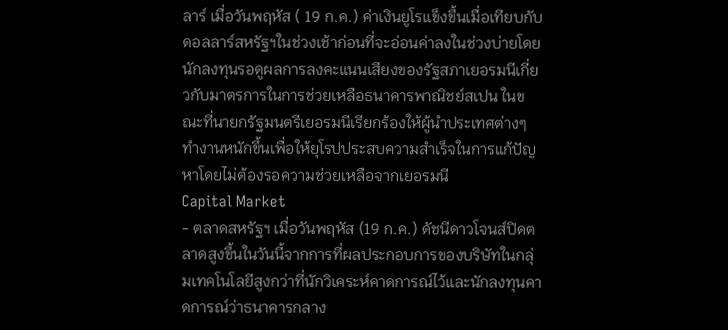ลาร์ เมื่อวันพฤหัส ( 19 ก.ค.) ค่าเงินยูโรแข็งขึ้นเมื่อเทียบกับดอลลาร์สหรัฐฯในช่วงเช้าก่อนที่จะอ่อนค่าลงในช่วงบ่ายโดยนักลงทุนรอดูผลการลงคะแนนเสียงของรัฐสภาเยอรมนีเกี่ยวกับมาตรการในการช่วยเหลือธนาคารพาณิชย์สเปน ในขณะที่นายกรัฐมนตรีเยอรมนีเรียกร้องให้ผู้นำประเทศต่างๆทำงานหนักขึ้นเพื่อให้ยุโรปประสบความสำเร็จในการแก้ปัญหาโดยไม่ต้องรอความช่วยเหลือจากเยอรมนี
Capital Market
- ตลาดสหรัฐฯ เมื่อวันพฤหัส (19 ก.ค.) ดัชนีดาวโจนส์ปิดตลาดสูงขึ้นในวันนี้จากการที่ผลประกอบการของบริษัทในกลุ่มเทคโนโลยีสูงกว่าที่นักวิเคระห์คาดการณ์ไว้และนักลงทุนคาดการณ์ว่าธนาคารกลาง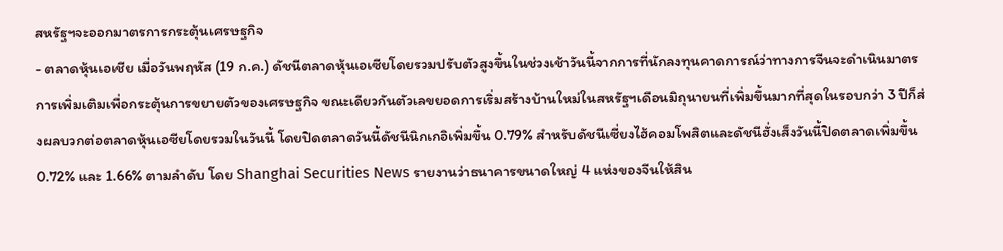สหรัฐฯจะออกมาตรการกระตุ้นเศรษฐกิจ
- ตลาดหุ้นเอเชีย เมื่อวันพฤหัส (19 ก.ค.) ดัชนีตลาดหุ้นเอเซียโดยรวมปรับตัวสูงขึ้นในช่วงเช้าวันนี้จากการที่นักลงทุนคาดการณ์ว่าทางการจีนจะดำเนินมาตรการเพิ่มเติมเพื่อกระตุ้นการขยายตัวของเศรษฐกิจ ขณะเดียวกันตัวเลขยอดการเริ่มสร้างบ้านใหม่ในสหรัฐฯเดือนมิถุนายนที่เพิ่มขึ้นมากที่สุดในรอบกว่า 3 ปีก็ส่งผลบวกต่อตลาดหุ้นเอซียโดยรวมในวันนี้ โดยปิดตลาดวันนี้ดัชนีนิกเกอิเพิ่มขึ้น 0.79% สำหรับดัชนีเซี่ยงไฮ้คอมโพสิตและดัชนีฮั่งเส็งวันนี้ปิดตลาดเพิ่มขึ้น 0.72% และ 1.66% ตามลำดับ โดย Shanghai Securities News รายงานว่าธนาคารขนาดใหญ่ 4 แห่งของจีนให้สิน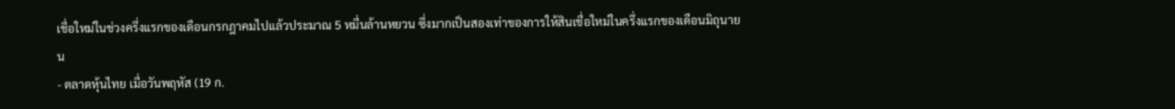เชื่อใหม่ในช่วงครึ่งแรกของเดือนกรกฎาคมไปแล้วประมาณ 5 หมื่นล้านหยวน ซึ่งมากเป็นสองเท่าของการให้สินเชื่อใหม่ในครึ่งแรกของเดือนมิถุนายน
- ตลาดหุ้นไทย เมื่อวันพฤหัส (19 ก.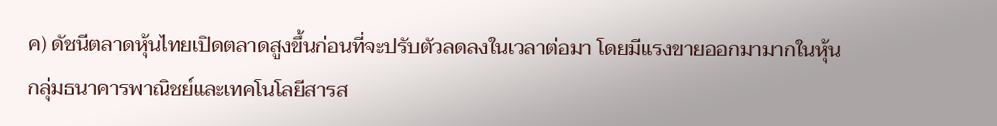ค) ดัชนีตลาดหุ้นไทยเปิดตลาดสูงขึ้นก่อนที่จะปรับตัวลดลงในเวลาต่อมา โดยมีแรงขายออกมามากในหุ้นกลุ่มธนาคารพาณิชย์และเทคโนโลยีสารส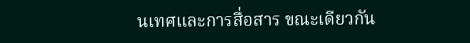นเทศและการสื่อสาร ขณะเดียวกัน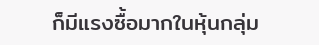ก็มีแรงซื้อมากในหุ้นกลุ่ม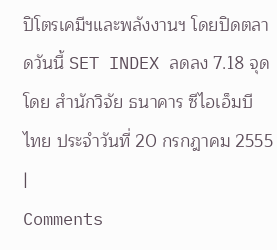ปิโตรเคมีฯและพลังงานฯ โดยปิดตลาดวันนี้ SET INDEX ลดลง 7.18 จุด
โดย สำนักวิจัย ธนาคาร ซีไอเอ็มบี ไทย ประจำวันที่ 20 กรกฎาคม 2555
|
Comments